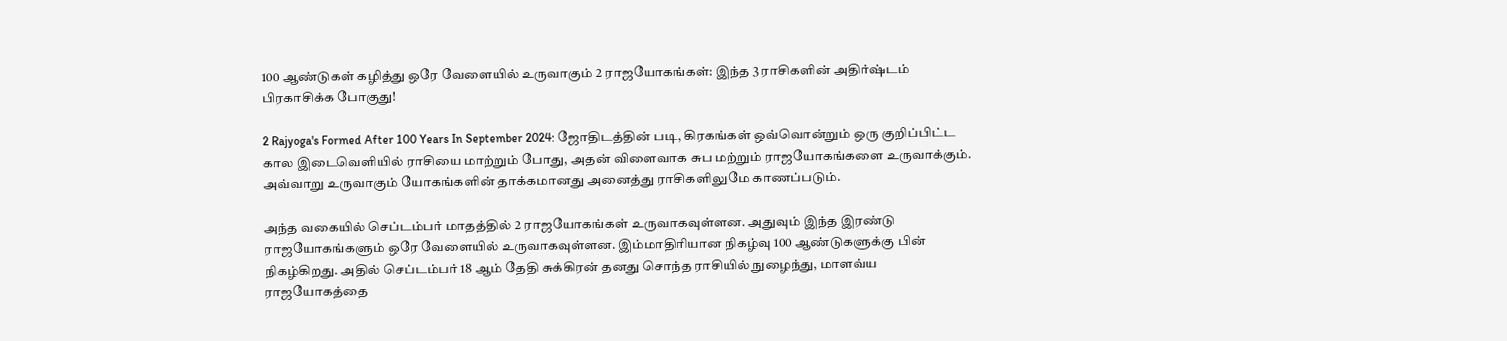100 ஆண்டுகள் கழித்து ஒரே வேளையில் உருவாகும் 2 ராஜயோகங்கள்: இந்த 3 ராசிகளின் அதிர்ஷ்டம் பிரகாசிக்க போகுது!

2 Rajyoga's Formed After 100 Years In September 2024: ஜோதிடத்தின் படி, கிரகங்கள் ஒவ்வொன்றும் ஒரு குறிப்பிட்ட கால இடைவெளியில் ராசியை மாற்றும் போது, அதன் விளைவாக சுப மற்றும் ராஜயோகங்களை உருவாக்கும். அவ்வாறு உருவாகும் யோகங்களின் தாக்கமானது அனைத்து ராசிகளிலுமே காணப்படும்.

அந்த வகையில் செப்டம்பர் மாதத்தில் 2 ராஜயோகங்கள் உருவாகவுள்ளன. அதுவும் இந்த இரண்டு ராஜயோகங்களும் ஒரே வேளையில் உருவாகவுள்ளன. இம்மாதிரியான நிகழ்வு 100 ஆண்டுகளுக்கு பின் நிகழ்கிறது. அதில் செப்டம்பர் 18 ஆம் தேதி சுக்கிரன் தனது சொந்த ராசியில் நுழைந்து, மாளவ்ய ராஜயோகத்தை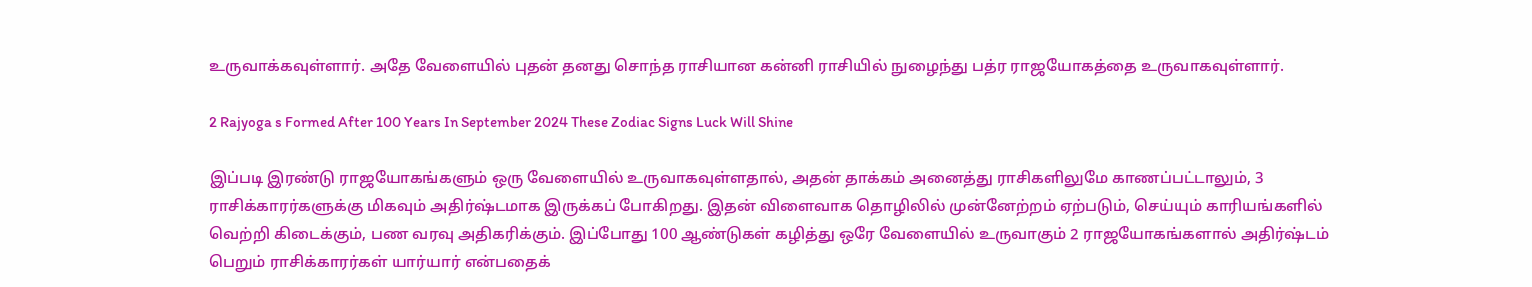உருவாக்கவுள்ளார். அதே வேளையில் புதன் தனது சொந்த ராசியான கன்னி ராசியில் நுழைந்து பத்ர ராஜயோகத்தை உருவாகவுள்ளார்.

2 Rajyoga s Formed After 100 Years In September 2024 These Zodiac Signs Luck Will Shine

இப்படி இரண்டு ராஜயோகங்களும் ஒரு வேளையில் உருவாகவுள்ளதால், அதன் தாக்கம் அனைத்து ராசிகளிலுமே காணப்பட்டாலும், 3 ராசிக்காரர்களுக்கு மிகவும் அதிர்ஷ்டமாக இருக்கப் போகிறது. இதன் விளைவாக தொழிலில் முன்னேற்றம் ஏற்படும், செய்யும் காரியங்களில் வெற்றி கிடைக்கும், பண வரவு அதிகரிக்கும். இப்போது 100 ஆண்டுகள் கழித்து ஒரே வேளையில் உருவாகும் 2 ராஜயோகங்களால் அதிர்ஷ்டம் பெறும் ராசிக்காரர்கள் யார்யார் என்பதைக்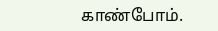காண்போம்.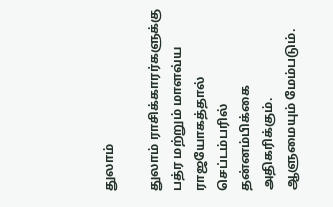துலாம்

துலாம் ராசிக்காரர்களுக்கு பத்ர மற்றும் மாளவ்ய ராஜயோகத்தால் செப்டம்பரில் தன்னம்பிக்கை அதிகரிக்கும். ஆளுமையும் மேம்படும்.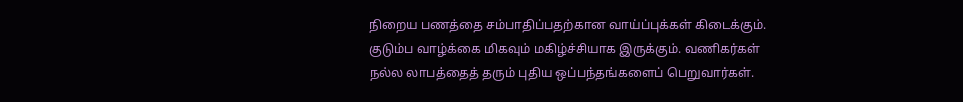நிறைய பணத்தை சம்பாதிப்பதற்கான வாய்ப்புக்கள் கிடைக்கும். குடும்ப வாழ்க்கை மிகவும் மகிழ்ச்சியாக இருக்கும். வணிகர்கள் நல்ல லாபத்தைத் தரும் புதிய ஒப்பந்தங்களைப் பெறுவார்கள்.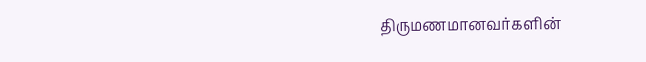திருமணமானவர்களின்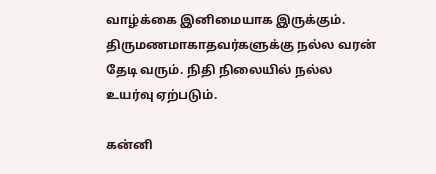வாழ்க்கை இனிமையாக இருக்கும். திருமணமாகாதவர்களுக்கு நல்ல வரன் தேடி வரும். நிதி நிலையில் நல்ல உயர்வு ஏற்படும்.

கன்னி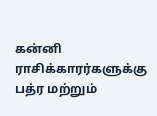கன்னி ராசிக்காரர்களுக்கு பத்ர மற்றும்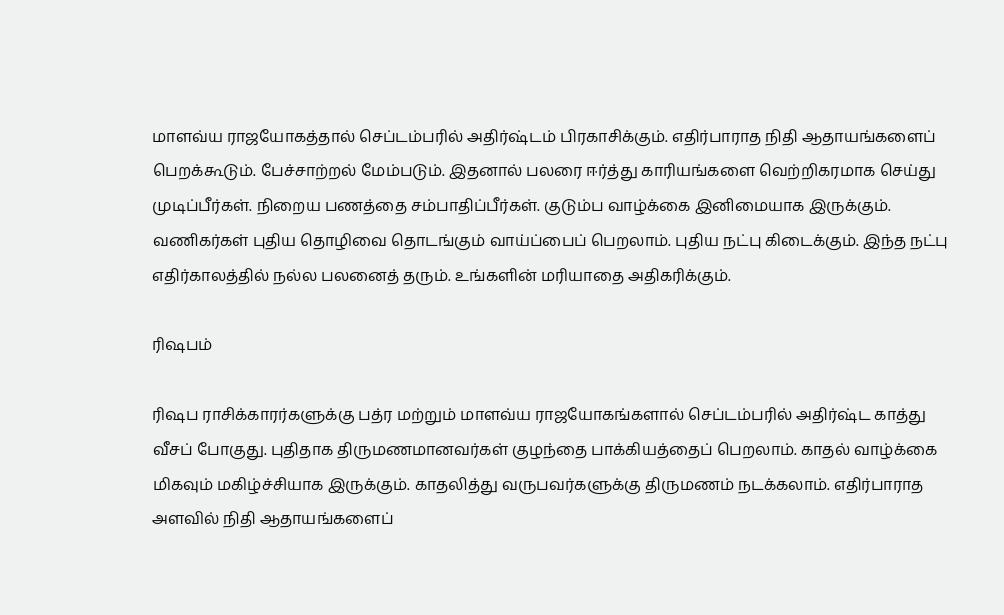மாளவ்ய ராஜயோகத்தால் செப்டம்பரில் அதிர்ஷ்டம் பிரகாசிக்கும். எதிர்பாராத நிதி ஆதாயங்களைப் பெறக்கூடும். பேச்சாற்றல் மேம்படும். இதனால் பலரை ஈர்த்து காரியங்களை வெற்றிகரமாக செய்து முடிப்பீர்கள். நிறைய பணத்தை சம்பாதிப்பீர்கள். குடும்ப வாழ்க்கை இனிமையாக இருக்கும். வணிகர்கள் புதிய தொழிவை தொடங்கும் வாய்ப்பைப் பெறலாம். புதிய நட்பு கிடைக்கும். இந்த நட்பு எதிர்காலத்தில் நல்ல பலனைத் தரும். உங்களின் மரியாதை அதிகரிக்கும்.

ரிஷபம்

ரிஷப ராசிக்காரர்களுக்கு பத்ர மற்றும் மாளவ்ய ராஜயோகங்களால் செப்டம்பரில் அதிர்ஷ்ட காத்து வீசப் போகுது. புதிதாக திருமணமானவர்கள் குழந்தை பாக்கியத்தைப் பெறலாம். காதல் வாழ்க்கை மிகவும் மகிழ்ச்சியாக இருக்கும். காதலித்து வருபவர்களுக்கு திருமணம் நடக்கலாம். எதிர்பாராத அளவில் நிதி ஆதாயங்களைப்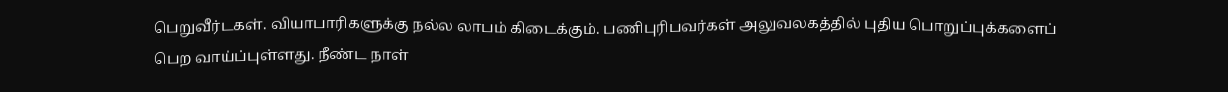பெறுவீர்டகள். வியாபாரிகளுக்கு நல்ல லாபம் கிடைக்கும். பணிபுரிபவர்கள் அலுவலகத்தில் புதிய பொறுப்புக்களைப் பெற வாய்ப்புள்ளது. நீண்ட நாள்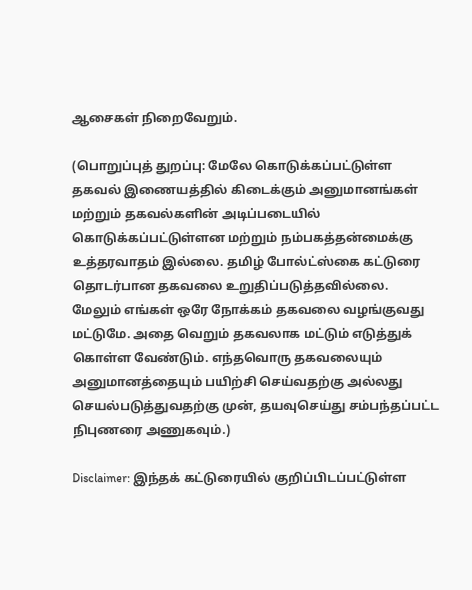ஆசைகள் நிறைவேறும்.

(பொறுப்புத் துறப்பு: மேலே கொடுக்கப்பட்டுள்ள தகவல் இணையத்தில் கிடைக்கும் அனுமானங்கள் மற்றும் தகவல்களின் அடிப்படையில் கொடுக்கப்பட்டுள்ளன மற்றும் நம்பகத்தன்மைக்கு உத்தரவாதம் இல்லை. தமிழ் போல்ட்ஸ்கை கட்டுரை தொடர்பான தகவலை உறுதிப்படுத்தவில்லை. மேலும் எங்கள் ஒரே நோக்கம் தகவலை வழங்குவது மட்டுமே. அதை வெறும் தகவலாக மட்டும் எடுத்துக் கொள்ள வேண்டும். எந்தவொரு தகவலையும் அனுமானத்தையும் பயிற்சி செய்வதற்கு அல்லது செயல்படுத்துவதற்கு முன், தயவுசெய்து சம்பந்தப்பட்ட நிபுணரை அணுகவும்.)

Disclaimer: இந்தக் கட்டுரையில் குறிப்பிடப்பட்டுள்ள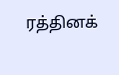ரத்தினக்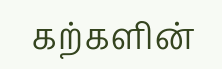கற்களின்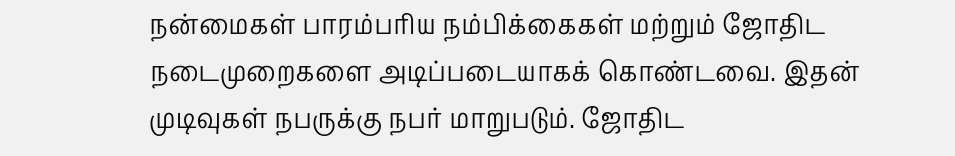நன்மைகள் பாரம்பரிய நம்பிக்கைகள் மற்றும் ஜோதிட நடைமுறைகளை அடிப்படையாகக் கொண்டவை. இதன் முடிவுகள் நபருக்கு நபர் மாறுபடும். ஜோதிட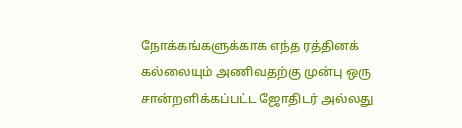நோக்கங்களுக்காக எந்த ரத்தினக் கல்லையும் அணிவதற்கு முன்பு ஒரு சான்றளிக்கப்பட்ட ஜோதிடர் அல்லது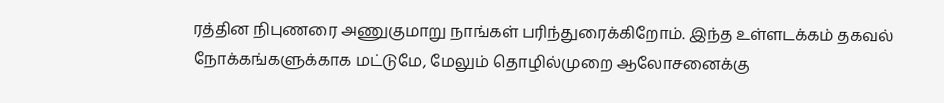ரத்தின நிபுணரை அணுகுமாறு நாங்கள் பரிந்துரைக்கிறோம். இந்த உள்ளடக்கம் தகவல் நோக்கங்களுக்காக மட்டுமே, மேலும் தொழில்முறை ஆலோசனைக்கு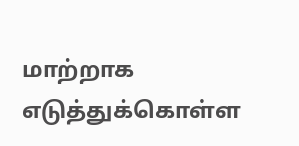மாற்றாக எடுத்துக்கொள்ள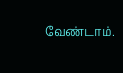வேண்டாம்.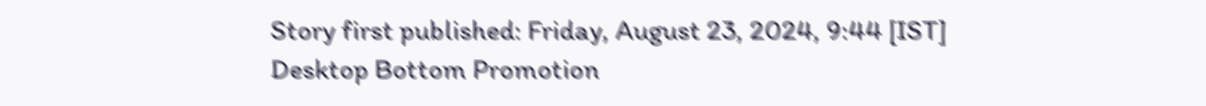Story first published: Friday, August 23, 2024, 9:44 [IST]
Desktop Bottom Promotion